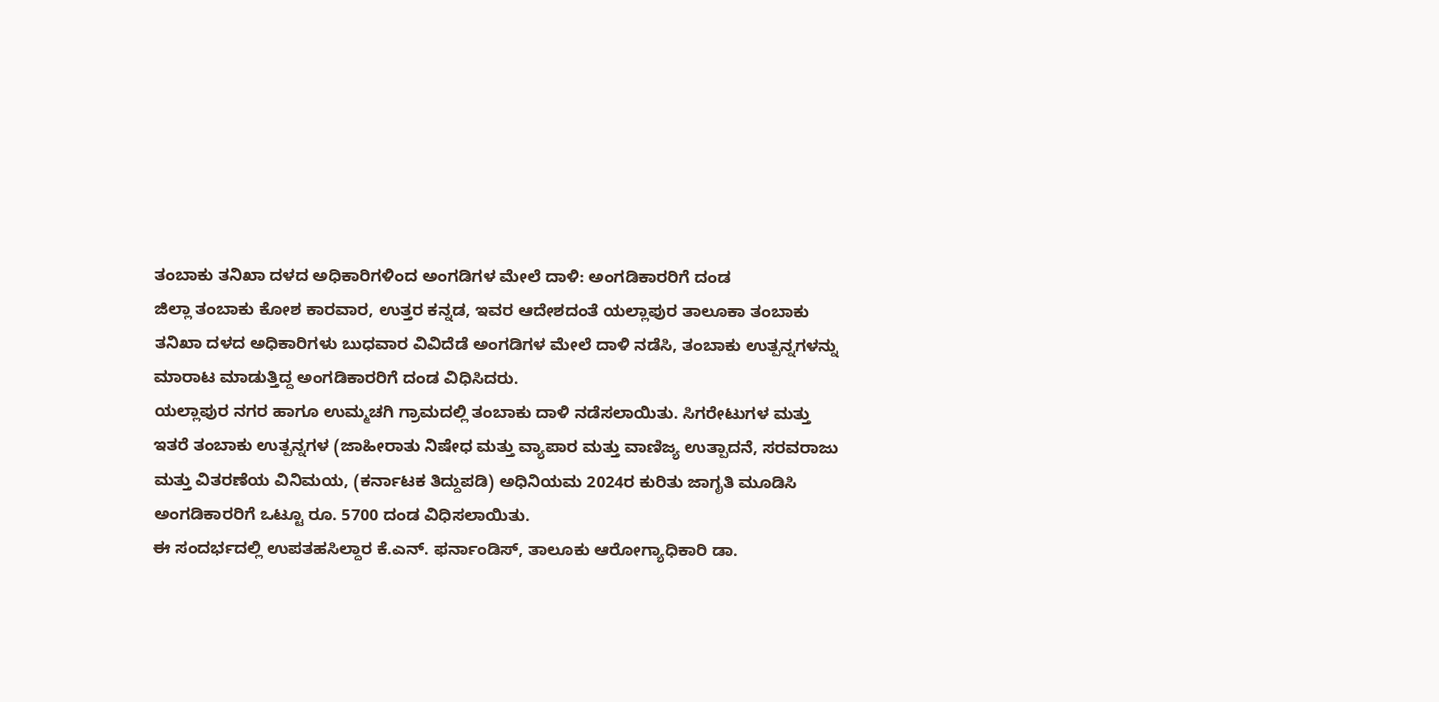ತಂಬಾಕು ತನಿಖಾ ದಳದ ಅಧಿಕಾರಿಗಳಿಂದ ಅಂಗಡಿಗಳ ಮೇಲೆ ದಾಳಿ: ಅಂಗಡಿಕಾರರಿಗೆ ದಂಡ
ಜಿಲ್ಲಾ ತಂಬಾಕು ಕೋಶ ಕಾರವಾರ, ಉತ್ತರ ಕನ್ನಡ, ಇವರ ಆದೇಶದಂತೆ ಯಲ್ಲಾಪುರ ತಾಲೂಕಾ ತಂಬಾಕು ತನಿಖಾ ದಳದ ಅಧಿಕಾರಿಗಳು ಬುಧವಾರ ವಿವಿದೆಡೆ ಅಂಗಡಿಗಳ ಮೇಲೆ ದಾಳಿ ನಡೆಸಿ, ತಂಬಾಕು ಉತ್ಪನ್ನಗಳನ್ನು ಮಾರಾಟ ಮಾಡುತ್ತಿದ್ದ ಅಂಗಡಿಕಾರರಿಗೆ ದಂಡ ವಿಧಿಸಿದರು.
ಯಲ್ಲಾಪುರ ನಗರ ಹಾಗೂ ಉಮ್ಮಚಗಿ ಗ್ರಾಮದಲ್ಲಿ ತಂಬಾಕು ದಾಳಿ ನಡೆಸಲಾಯಿತು. ಸಿಗರೇಟುಗಳ ಮತ್ತು ಇತರೆ ತಂಬಾಕು ಉತ್ಪನ್ನಗಳ (ಜಾಹೀರಾತು ನಿಷೇಧ ಮತ್ತು ವ್ಯಾಪಾರ ಮತ್ತು ವಾಣಿಜ್ಯ ಉತ್ಪಾದನೆ, ಸರವರಾಜು ಮತ್ತು ವಿತರಣೆಯ ವಿನಿಮಯ, (ಕರ್ನಾಟಕ ತಿದ್ದುಪಡಿ) ಅಧಿನಿಯಮ 2024ರ ಕುರಿತು ಜಾಗೃತಿ ಮೂಡಿಸಿ ಅಂಗಡಿಕಾರರಿಗೆ ಒಟ್ಟೂ ರೂ. 5700 ದಂಡ ವಿಧಿಸಲಾಯಿತು.
ಈ ಸಂದರ್ಭದಲ್ಲಿ ಉಪತಹಸಿಲ್ದಾರ ಕೆ.ಎನ್. ಫರ್ನಾಂಡಿಸ್, ತಾಲೂಕು ಆರೋಗ್ಯಾಧಿಕಾರಿ ಡಾ.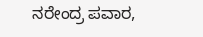ನರೇಂದ್ರ ಪವಾರ,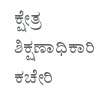ಕ್ಷೇತ್ರ ಶಿಕ್ಷಣಾಧಿಕಾರಿ ಕಚೇರಿ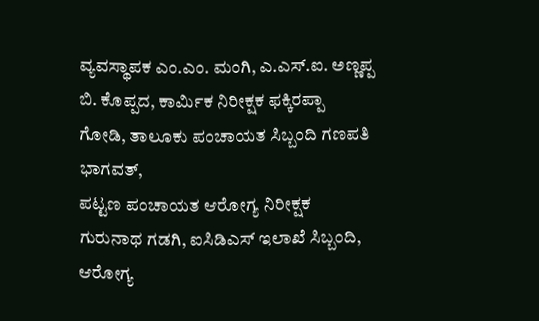ವ್ಯವಸ್ಥಾಪಕ ಎಂ.ಎಂ. ಮಂಗಿ, ಎ.ಎಸ್.ಐ. ಅಣ್ಣಪ್ಪ ಬಿ. ಕೊಪ್ಪದ, ಕಾರ್ಮಿಕ ನಿರೀಕ್ಷಕ ಫಕ್ಕಿರಪ್ಪಾ ಗೋಡಿ, ತಾಲೂಕು ಪಂಚಾಯತ ಸಿಬ್ಬಂದಿ ಗಣಪತಿ ಭಾಗವತ್,
ಪಟ್ಟಣ ಪಂಚಾಯತ ಆರೋಗ್ಯ ನಿರೀಕ್ಷಕ ಗುರುನಾಥ ಗಡಗಿ, ಐಸಿಡಿಎಸ್ ಇಲಾಖೆ ಸಿಬ್ಬಂದಿ, ಆರೋಗ್ಯ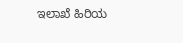ಇಲಾಖೆ ಹಿರಿಯ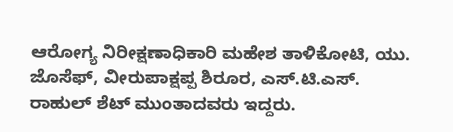ಆರೋಗ್ಯ ನಿರೀಕ್ಷಣಾಧಿಕಾರಿ ಮಹೇಶ ತಾಳಿಕೋಟಿ, ಯು. ಜೊಸೆಫ್, ವೀರುಪಾಕ್ಷಪ್ಪ ಶಿರೂರ, ಎಸ್.ಟಿ.ಎಸ್. ರಾಹುಲ್ ಶೆಟ್ ಮುಂತಾದವರು ಇದ್ದರು.